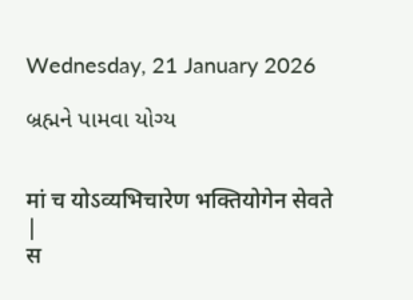Wednesday, 21 January 2026

બ્રહ્મને પામવા યોગ્ય


मां च योऽव्यभिचारेण भक्तियोगेन सेवते |
स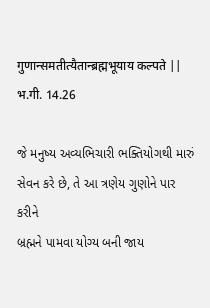गुणान्समतीत्यैतान्ब्रह्मभूयाय कल्पते ||
भ.गी. 14.26

જે મનુષ્ય અવ્યભિચારી ભક્તિયોગથી મારું
સેવન કરે છે, તે આ ત્રણેય ગુણોને પાર કરીને
બ્રહ્મને પામવા યોગ્ય બની જાય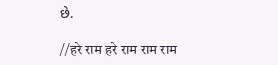છે.

//हरे राम हरे राम राम राम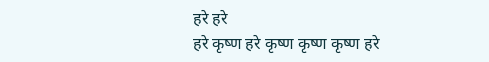हरे हरे
हरे कृष्ण हरे कृष्ण कृष्ण कृष्ण हरे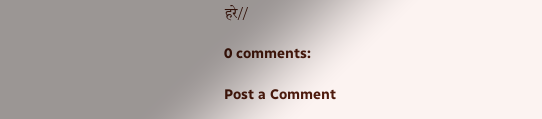हरे//

0 comments:

Post a Comment